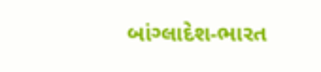બાંગ્લાદેશ-ભારત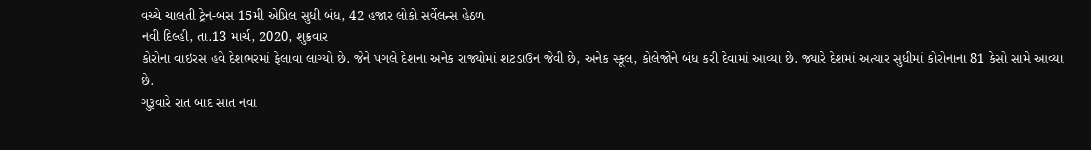વચ્ચે ચાલતી ટ્રેન-બસ 15મી એપ્રિલ સુધી બંધ, 42 હજાર લોકો સર્વેલન્સ હેઠળ
નવી દિલ્હી, તા.13 માર્ચ, 2020, શુક્રવાર
કોરોના વાઇરસ હવે દેશભરમાં ફેલાવા લાગ્યો છે. જેને પગલે દેશના અનેક રાજ્યોમાં શટડાઉન જેવી છે, અનેક સ્કૂલ, કોલેજોને બંધ કરી દેવામાં આવ્યા છે. જ્યારે દેશમાં અત્યાર સુધીમાં કોરોનાના 81 કેસો સામે આવ્યા છે.
ગુરૂવારે રાત બાદ સાત નવા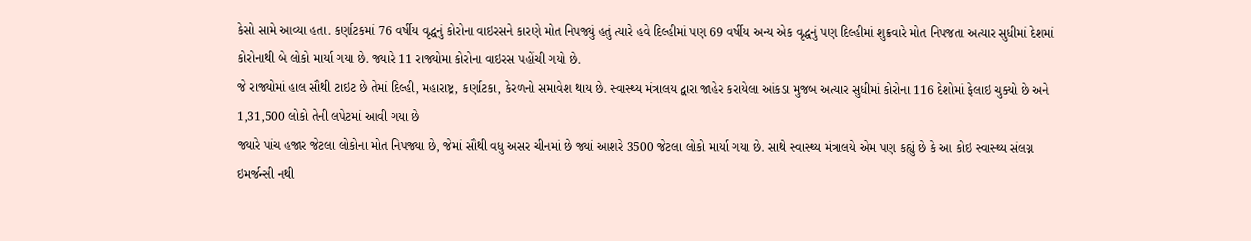કેસો સામે આવ્યા હતા. કર્ણાટકમાં 76 વર્ષીય વૃદ્ધનું કોરોના વાઇરસને કારણે મોત નિપજ્યું હતું ત્યારે હવે દિલ્હીમાં પણ 69 વર્ષીય અન્ય એક વૃદ્ધનું પણ દિલ્હીમાં શુક્રવારે મોત નિપજતા અત્યાર સુધીમાં દેશમાં કોરોનાથી બે લોકો માર્યા ગયા છે. જ્યારે 11 રાજ્યોમા કોરોના વાઇરસ પહોંચી ગયો છે.
જે રાજ્યોમાં હાલ સૌથી ટાઇટ છે તેમાં દિલ્હી, મહારાષ્ટ્ર, કર્ણાટકા, કેરળનો સમાવેશ થાય છે. સ્વાસ્થ્ય મંત્રાલય દ્વારા જાહેર કરાયેલા આંકડા મુજબ અત્યાર સુધીમાં કોરોના 116 દેશોમાં ફેલાઇ ચુક્યો છે અને 1,31,500 લોકો તેની લપેટમાં આવી ગયા છે
જ્યારે પાંચ હજાર જેટલા લોકોના મોત નિપજ્યા છે, જેમાં સૌથી વધુ અસર ચીનમાં છે જ્યાં આશરે 3500 જેટલા લોકો માર્યા ગયા છે. સાથે સ્વાસ્થ્ય મંત્રાલયે એમ પણ કહ્યું છે કે આ કોઇ સ્વાસ્થ્ય સંલગ્ન ઇમર્જન્સી નથી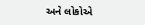અને લોકોએ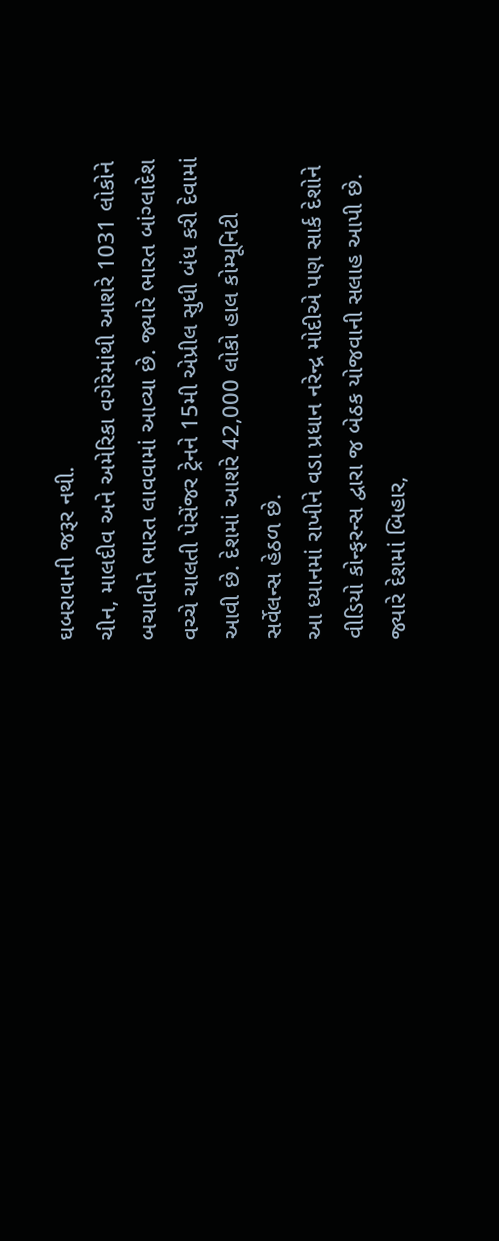ઘબરાવાની જરૂર નથી.
ચીન, માલદીવ અને અમેરિકા વગેરેમાંથી આશરે 1031 લોકોને બચાવીને ભારત લાવવામાં આવ્યા છે. જ્યારે ભારત બાંગ્લાદેશ વચ્ચે ચાલતી પેસેંજર ટ્રેનને 15મી એપ્રીલ સુધી બંધ કરી દેવામાં આવી છે. દેશમાં આશરે 42,000 લોકો હાલ કોમ્યૂનિટી સર્વેલન્સ હેઠળ છે.
આ ધ્યાનમાં રાખીને વડા પ્રધાન નરેન્દ્ર મોદીએ પણ સાર્ક દેશોને વીડિયો કોન્ફરન્સ દ્વારા જ બેઠક યોજવાની સલાહ આપી છે. જ્યારે દેશમાં બિહાર,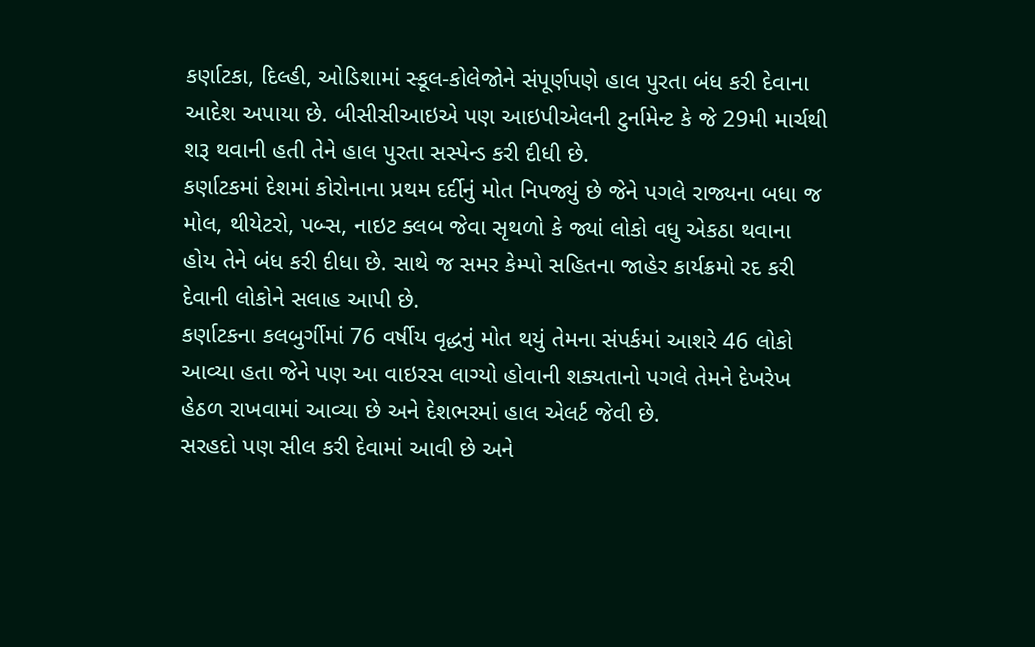કર્ણાટકા, દિલ્હી, ઓડિશામાં સ્કૂલ-કોલેજોને સંપૂર્ણપણે હાલ પુરતા બંધ કરી દેવાના આદેશ અપાયા છે. બીસીસીઆઇએ પણ આઇપીએલની ટુર્નામેન્ટ કે જે 29મી માર્ચથી શરૂ થવાની હતી તેને હાલ પુરતા સસ્પેન્ડ કરી દીધી છે.
કર્ણાટકમાં દેશમાં કોરોનાના પ્રથમ દર્દીનું મોત નિપજ્યું છે જેને પગલે રાજ્યના બધા જ મોલ, થીયેટરો, પબ્સ, નાઇટ ક્લબ જેવા સૃથળો કે જ્યાં લોકો વધુ એકઠા થવાના હોય તેને બંધ કરી દીધા છે. સાથે જ સમર કેમ્પો સહિતના જાહેર કાર્યક્રમો રદ કરી દેવાની લોકોને સલાહ આપી છે.
કર્ણાટકના કલબુર્ગીમાં 76 વર્ષીય વૃદ્ધનું મોત થયું તેમના સંપર્કમાં આશરે 46 લોકો આવ્યા હતા જેને પણ આ વાઇરસ લાગ્યો હોવાની શક્યતાનો પગલે તેમને દેખરેખ હેઠળ રાખવામાં આવ્યા છે અને દેશભરમાં હાલ એલર્ટ જેવી છે.
સરહદો પણ સીલ કરી દેવામાં આવી છે અને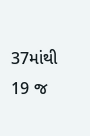37માંથી 19 જ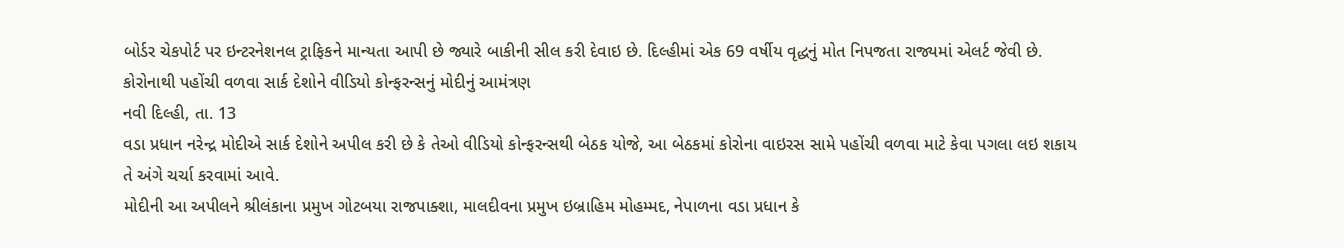બોર્ડર ચેકપોર્ટ પર ઇન્ટરનેશનલ ટ્રાફિકને માન્યતા આપી છે જ્યારે બાકીની સીલ કરી દેવાઇ છે. દિલ્હીમાં એક 69 વર્ષીય વૃદ્ધનું મોત નિપજતા રાજ્યમાં એલર્ટ જેવી છે.
કોરોનાથી પહોંચી વળવા સાર્ક દેશોને વીડિયો કોન્ફરન્સનું મોદીનું આમંત્રણ
નવી દિલ્હી, તા. 13
વડા પ્રધાન નરેન્દ્ર મોદીએ સાર્ક દેશોને અપીલ કરી છે કે તેઓ વીડિયો કોન્ફરન્સથી બેઠક યોજે, આ બેઠકમાં કોરોના વાઇરસ સામે પહોંચી વળવા માટે કેવા પગલા લઇ શકાય તે અંગે ચર્ચા કરવામાં આવે.
મોદીની આ અપીલને શ્રીલંકાના પ્રમુખ ગોટબયા રાજપાક્શા, માલદીવના પ્રમુખ ઇબ્રાહિમ મોહમ્મદ, નેપાળના વડા પ્રધાન કે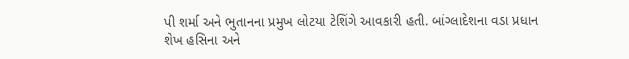પી શર્મા અને ભુતાનના પ્રમુખ લોટયા ટેશિંગે આવકારી હતી. બાંગ્લાદેશના વડા પ્રધાન શેખ હસિના અને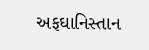અફઘાનિસ્તાન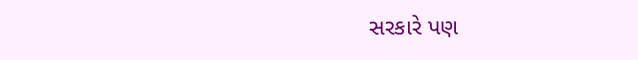સરકારે પણ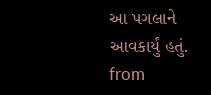આ પગલાને આવકાર્યું હતું.
from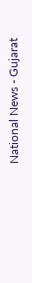National News - Gujarat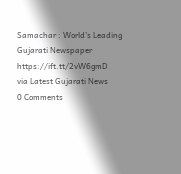Samachar : World's Leading Gujarati Newspaper https://ift.tt/2vW6gmD
via Latest Gujarati News
0 Comments